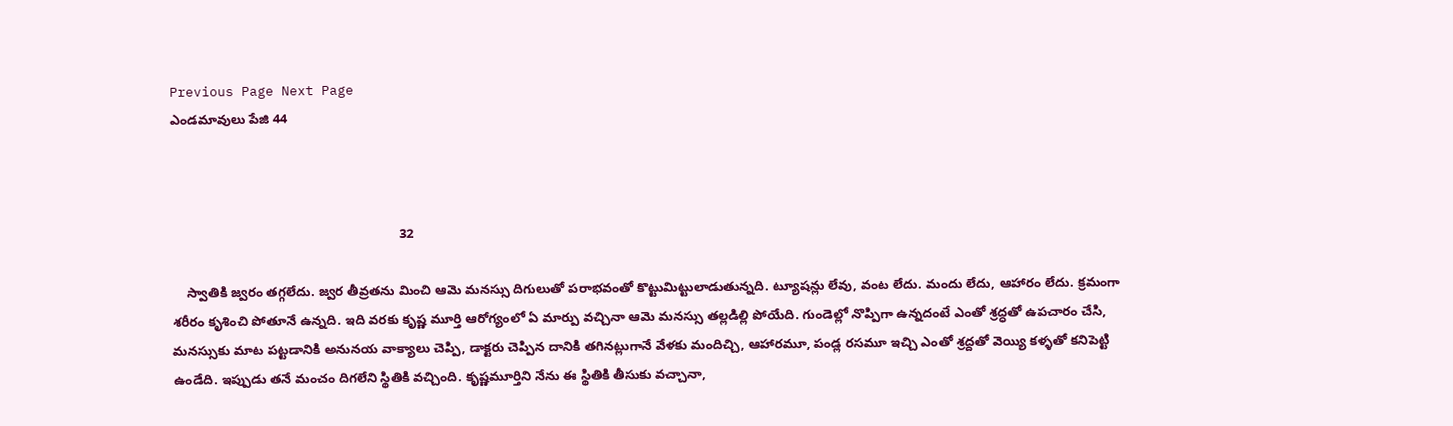Previous Page Next Page
ఎండమావులు పేజి 44



                                                              32

    స్వాతికి జ్వరం తగ్గలేదు. జ్వర తీవ్రతను మించి ఆమె మనస్సు దిగులుతో పరాభవంతో కొట్టుమిట్టులాడుతున్నది. ట్యూషన్లు లేవు, వంట లేదు. మందు లేదు, ఆహారం లేదు. క్రమంగా శరీరం కృశించి పోతూనే ఉన్నది. ఇది వరకు కృష్ణ మూర్తి ఆరోగ్యంలో ఏ మార్పు వచ్చినా ఆమె మనస్సు తల్లడిల్లి పోయేది. గుండెల్లో నొప్పిగా ఉన్నదంటే ఎంతో శ్రద్ధతో ఉపచారం చేసి, మనస్సుకు మాట పట్టడానికి అనునయ వాక్యాలు చెప్పి, డాక్టరు చెప్పిన దానికి తగినట్లుగానే వేళకు మందిచ్చి, ఆహారమూ, పండ్ల రసమూ ఇచ్చి ఎంతో శ్రద్దతో వెయ్యి కళ్ళతో కనిపెట్టి ఉండేది. ఇప్పుడు తనే మంచం దిగలేని స్థితికి వచ్చింది. కృష్ణమూర్తిని నేను ఈ స్థితికి తీసుకు వచ్చానా,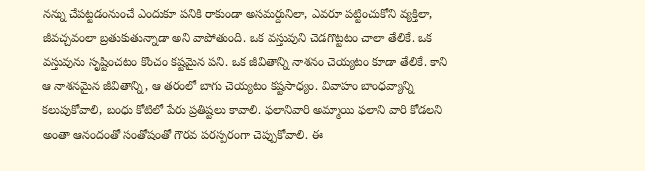నన్ను చేపట్టడంనుంచే ఎందుకూ పనికి రాకుండా అసమర్దునిలా, ఎవరూ పట్టించుకోని వ్యక్తిలా, జీవచ్చవంలా బ్రతుకుతున్నాడా అని వాపోతుంది. ఒక వస్తువుని చెడగొట్టటం చాలా తేలికే. ఒక వస్తువును సృష్టించటం కొంచం కష్టమైన పని. ఒక జీవితాన్ని నాశనం చెయ్యటం కూడా తేలికే. కాని ఆ నాశనమైన జీవితాన్ని, ఆ తరంలో బాగు చెయ్యటం కష్టసాధ్యం. వివాహం బాంధవ్యాన్ని కలుపుకోవాలి, బంధు కోటిలో పేరు ప్రతిష్టలు కావాలి. ఫలానివారి అమ్మాయి ఫలాని వారి కోడలని అంతా ఆనందంతో సంతోషంతో గౌరవ పరస్పరంగా చెప్పుకోవాలి. ఈ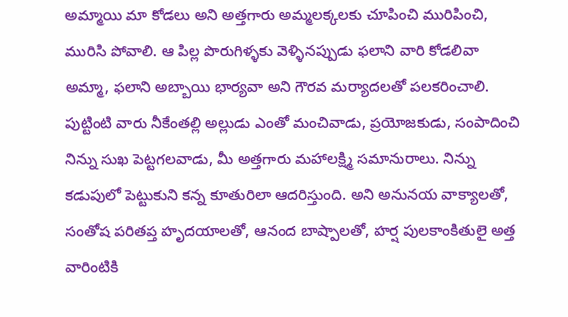అమ్మాయి మా కోడలు అని అత్తగారు అమ్మలక్కలకు చూపించి మురిపించి, మురిసి పోవాలి. ఆ పిల్ల పొరుగిళ్ళకు వెళ్ళినప్పుడు ఫలాని వారి కోడలివా అమ్మా, ఫలాని అబ్బాయి భార్యవా అని గౌరవ మర్యాదలతో పలకరించాలి. పుట్టింటి వారు నీకేంతల్లి అల్లుడు ఎంతో మంచివాడు, ప్రయోజకుడు, సంపాదించి నిన్ను సుఖ పెట్టగలవాడు, మీ అత్తగారు మహాలక్ష్మి సమానురాలు. నిన్ను కడుపులో పెట్టుకుని కన్న కూతురిలా ఆదరిస్తుంది. అని అనునయ వాక్యాలతో, సంతోష పరితప్త హృదయాలతో, ఆనంద బాష్పాలతో, హర్ష పులకాంకితులై అత్త వారింటికి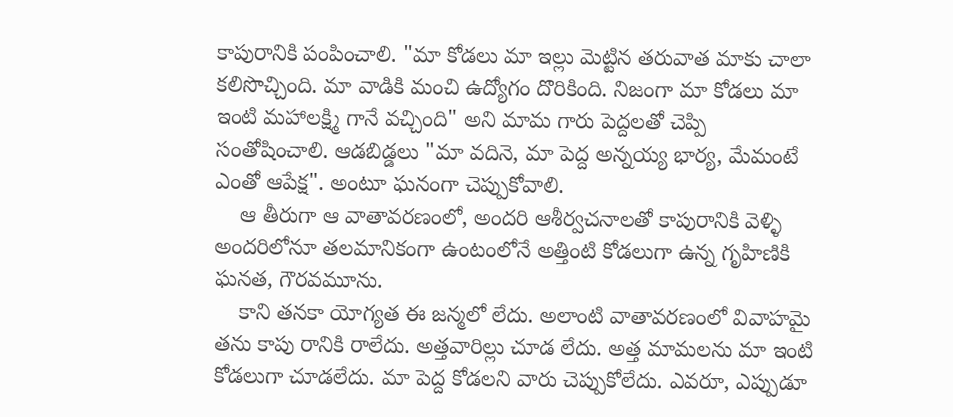కాపురానికి పంపించాలి. "మా కోడలు మా ఇల్లు మెట్టిన తరువాత మాకు చాలా కలిసొచ్చింది. మా వాడికి మంచి ఉద్యోగం దొరికింది. నిజంగా మా కోడలు మా ఇంటి మహాలక్ష్మి గానే వచ్చింది" అని మామ గారు పెద్దలతో చెప్పి సంతోషించాలి. ఆడబిడ్డలు "మా వదినె, మా పెద్ద అన్నయ్య భార్య, మేమంటే ఎంతో ఆపేక్ష". అంటూ ఘనంగా చెప్పుకోవాలి.
    ఆ తీరుగా ఆ వాతావరణంలో, అందరి ఆశీర్వచనాలతో కాపురానికి వెళ్ళి అందరిలోనూ తలమానికంగా ఉంటంలోనే అత్తింటి కోడలుగా ఉన్న గృహిణికి ఘనత, గౌరవమూను.
    కాని తనకా యోగ్యత ఈ జన్మలో లేదు. అలాంటి వాతావరణంలో వివాహమై తను కాపు రానికి రాలేదు. అత్తవారిల్లు చూడ లేదు. అత్త మామలను మా ఇంటి కోడలుగా చూడలేదు. మా పెద్ద కోడలని వారు చెప్పుకోలేదు. ఎవరూ, ఎప్పుడూ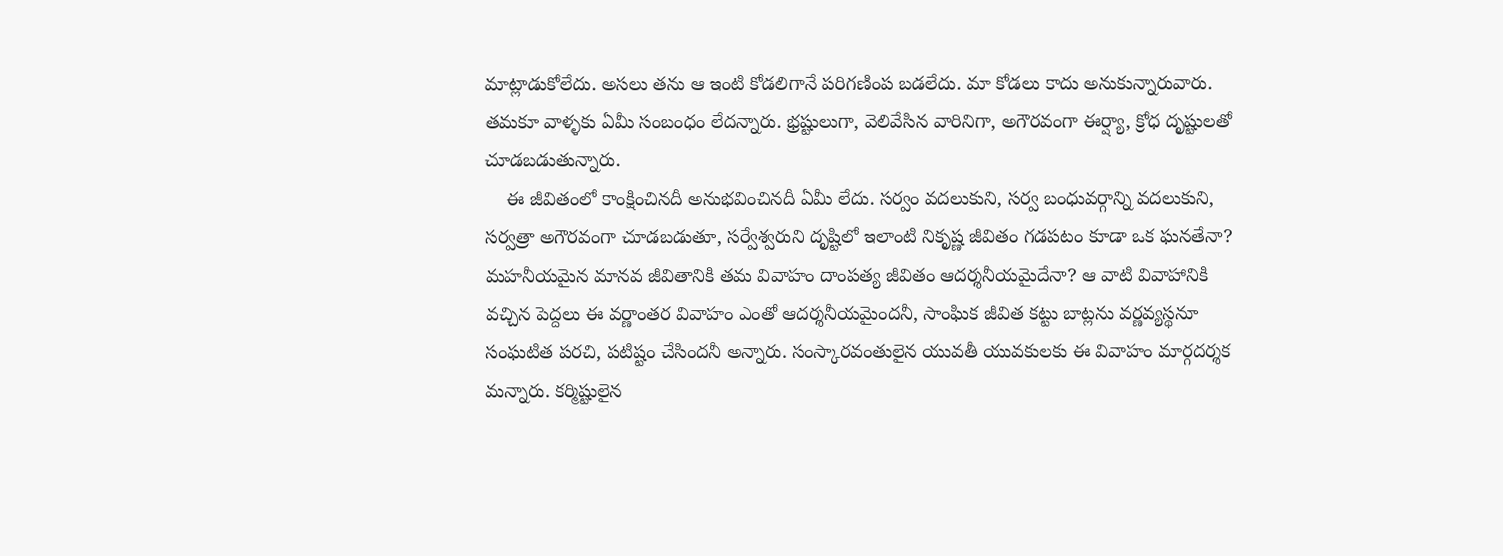మాట్లాడుకోలేదు. అసలు తను ఆ ఇంటి కోడలిగానే పరిగణింప బడలేదు. మా కోడలు కాదు అనుకున్నారువారు. తమకూ వాళ్ళకు ఏమీ సంబంధం లేదన్నారు. భ్రష్టులుగా, వెలివేసిన వారినిగా, అగౌరవంగా ఈర్ష్యా, క్రోధ దృష్టులతో చూడబడుతున్నారు.
    ఈ జీవితంలో కాంక్షించినదీ అనుభవించినదీ ఏమీ లేదు. సర్వం వదలుకుని, సర్వ బంధువర్గాన్ని వదలుకుని, సర్వత్రా అగౌరవంగా చూడబడుతూ, సర్వేశ్వరుని దృష్టిలో ఇలాంటి నికృష్ణ జీవితం గడపటం కూడా ఒక ఘనతేనా? మహనీయమైన మానవ జీవితానికి తమ వివాహం దాంపత్య జీవితం ఆదర్శనీయమైదేనా? ఆ వాటి వివాహానికి వచ్చిన పెద్దలు ఈ వర్ణాంతర వివాహం ఎంతో ఆదర్శనీయమైందనీ, సాంఘిక జీవిత కట్టు బాట్లను వర్ణవ్యస్థనూ సంఘటిత పరచి, పటిష్టం చేసిందనీ అన్నారు. సంస్కారవంతులైన యువతీ యువకులకు ఈ వివాహం మార్గదర్శక మన్నారు. కర్మిష్టులైన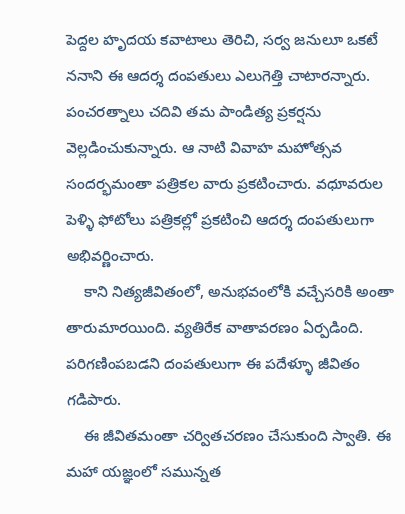పెద్దల హృదయ కవాటాలు తెరిచి, సర్వ జనులూ ఒకటే ననాని ఈ ఆదర్శ దంపతులు ఎలుగెత్తి చాటారన్నారు. పంచరత్నాలు చదివి తమ పాండిత్య ప్రకర్షను వెల్లడించుకున్నారు. ఆ నాటి వివాహ మహోత్సవ సందర్భమంతా పత్రికల వారు ప్రకటించారు. వధూవరుల పెళ్ళి ఫోటోలు పత్రికల్లో ప్రకటించి ఆదర్శ దంపతులుగా అభివర్ణించారు.
    కాని నిత్యజీవితంలో, అనుభవంలోకి వచ్చేసరికి అంతా తారుమారయింది. వ్యతిరేక వాతావరణం ఏర్పడింది. పరిగణింపబడని దంపతులుగా ఈ పదేళ్ళూ జీవితం గడిపారు.
    ఈ జీవితమంతా చర్వితచరణం చేసుకుంది స్వాతి. ఈ మహా యజ్ఞంలో సమున్నత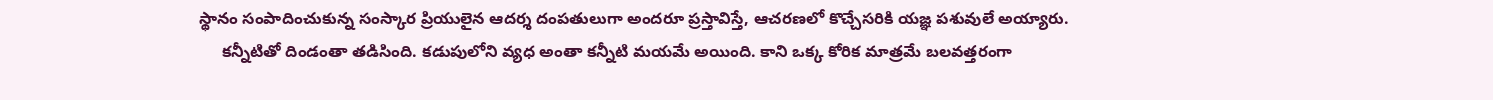స్థానం సంపాదించుకున్న సంస్కార ప్రియులైన ఆదర్శ దంపతులుగా అందరూ ప్రస్తావిస్తే, ఆచరణలో కొచ్చేసరికి యజ్ఞ పశువులే అయ్యారు.
     కన్నీటితో దిండంతా తడిసింది. కడుపులోని వ్యధ అంతా కన్నీటి మయమే అయింది. కాని ఒక్క కోరిక మాత్రమే బలవత్తరంగా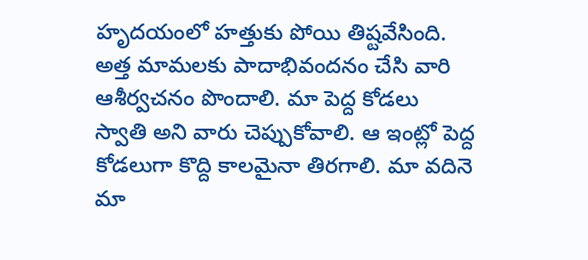హృదయంలో హత్తుకు పోయి తిష్టవేసింది. అత్త మామలకు పాదాభివందనం చేసి వారి ఆశీర్వచనం పొందాలి. మా పెద్ద కోడలు స్వాతి అని వారు చెప్పుకోవాలి. ఆ ఇంట్లో పెద్ద కోడలుగా కొద్ది కాలమైనా తిరగాలి. మా వదినె మా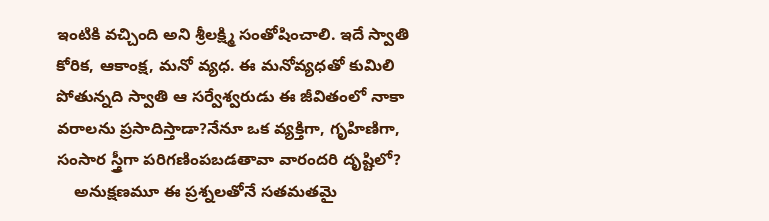ఇంటికి వచ్చింది అని శ్రీలక్ష్మి సంతోషించాలి. ఇదే స్వాతి కోరిక, ఆకాంక్ష, మనో వ్యధ. ఈ మనోవ్యధతో కుమిలి పోతున్నది స్వాతి ఆ సర్వేశ్వరుడు ఈ జీవితంలో నాకా వరాలను ప్రసాదిస్తాడా?నేనూ ఒక వ్యక్తిగా, గృహిణిగా, సంసార స్త్రీగా పరిగణింపబడతావా వారందరి దృష్టిలో?
    అనుక్షణమూ ఈ ప్రశ్నలతోనే సతమతమై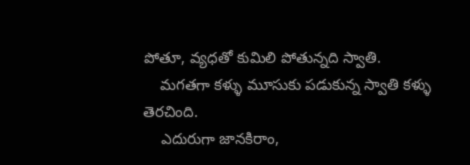పోతూ, వ్యధతో కుమిలి పోతున్నది స్వాతి.
    మగతగా కళ్ళు మూసుకు పడుకున్న స్వాతి కళ్ళు తెరచింది.
    ఎదురుగా జానకిరాం,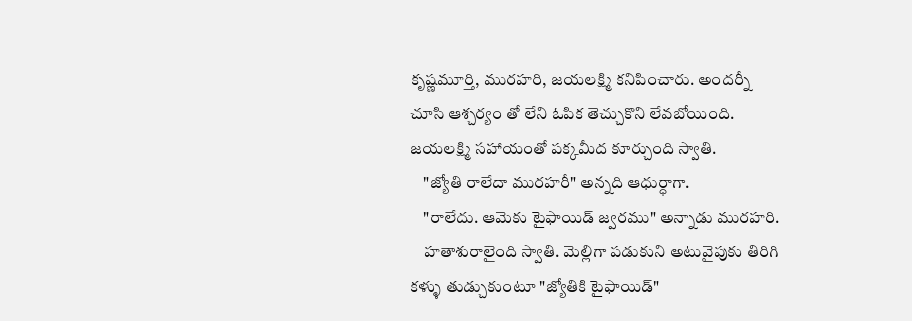కృష్ణమూర్తి, మురహరి, జయలక్ష్మి కనిపించారు. అందర్నీ చూసి ఆశ్చర్యం తో లేని ఓపిక తెచ్చుకొని లేవబోయింది. జయలక్ష్మి సహాయంతో పక్కమీద కూర్చుంది స్వాతి.
    "జ్యోతి రాలేదా మురహరీ" అన్నది ఆధుర్ధాగా.
    "రాలేదు. ఆమెకు టైఫాయిడ్ జ్వరము" అన్నాడు మురహరి.
    హతాశురాలైంది స్వాతి. మెల్లిగా పడుకుని అటువైపుకు తిరిగి కళ్ళు తుడ్చుకుంటూ "జ్యోతికి టైఫాయిడ్"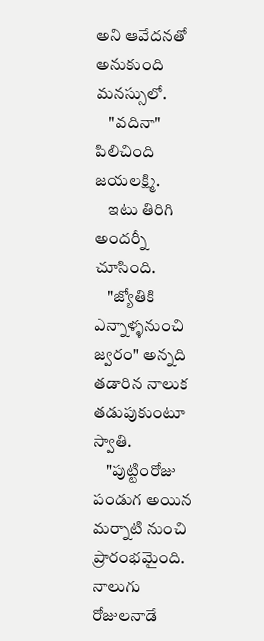అని ఆవేదనతో అనుకుంది మనస్సులో.
    "వదినా" పిలిచింది జయలక్ష్మి.
    ఇటు తిరిగి అందర్నీ చూసింది.
    "జ్యోతికి ఎన్నాళ్ళనుంచి జ్వరం" అన్నది తడారిన నాలుక తడుపుకుంటూ స్వాతి.
    "పుట్టింరోజు పండుగ అయిన మర్నాటి నుంచి ప్రారంభమైంది. నాలుగు రోజులనాడే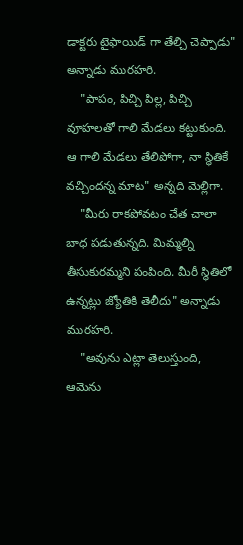డాక్టరు టైఫాయిడ్ గా తేల్చి చెప్పాడు" అన్నాడు మురహరి.
    "పాపం, పిచ్చి పిల్ల, పిచ్చి వూహలతో గాలి మేడలు కట్టుకుంది. ఆ గాలి మేడలు తేలిపోగా, నా స్థితికే వచ్చిందన్న మాట" అన్నది మెల్లిగా.
    "మీరు రాకపోవటం చేత చాలా బాధ పడుతున్నది. మిమ్మల్ని తీసుకురమ్మని పంపింది. మీరీ స్థితిలో ఉన్నట్లు జ్యోతికి తెలీదు" అన్నాడు మురహరి.
    "అవును ఎట్లా తెలుస్తుంది, ఆమెను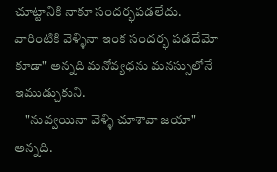చూట్టానికి నాకూ సందర్భపడలేదు. వారింటికి వెళ్ళినా ఇంక సందర్భ పడదేమో కూడా" అన్నది మనోవ్యధను మనస్సులోనే ఇముడ్చుకుని.
    "నువ్వయినా వెళ్ళి చూశావా జయా" అన్నది.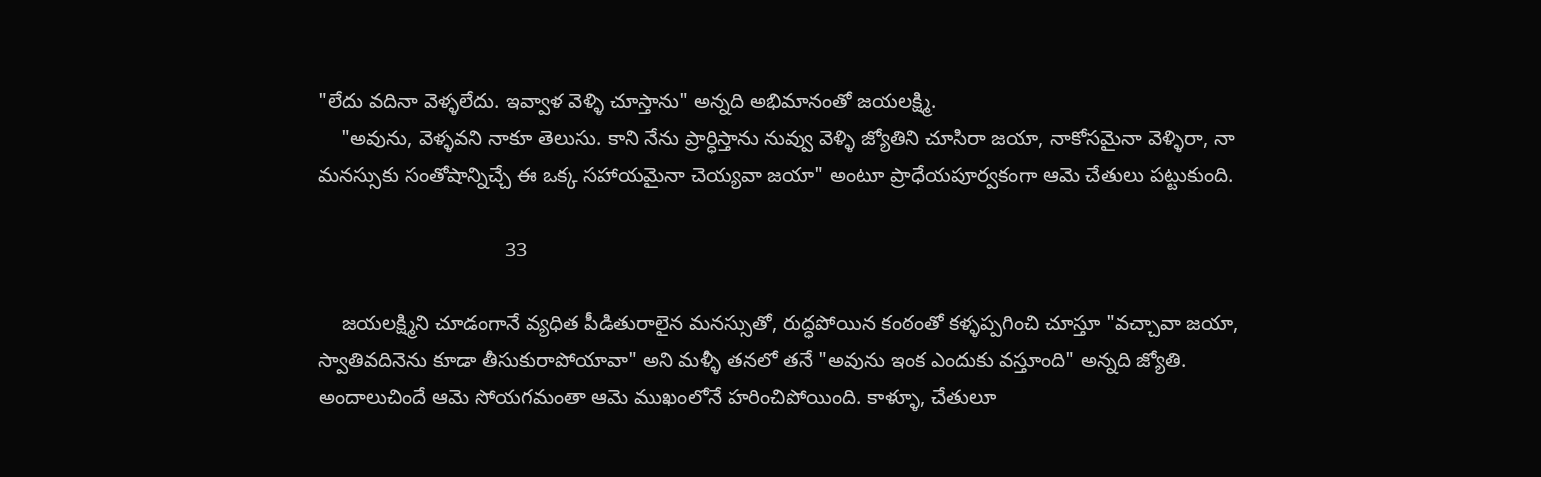"లేదు వదినా వెళ్ళలేదు. ఇవ్వాళ వెళ్ళి చూస్తాను" అన్నది అభిమానంతో జయలక్ష్మి.
    "అవును, వెళ్ళవని నాకూ తెలుసు. కాని నేను ప్రార్ధిస్తాను నువ్వు వెళ్ళి జ్యోతిని చూసిరా జయా, నాకోసమైనా వెళ్ళిరా, నా మనస్సుకు సంతోషాన్నిచ్చే ఈ ఒక్క సహాయమైనా చెయ్యవా జయా" అంటూ ప్రాధేయపూర్వకంగా ఆమె చేతులు పట్టుకుంది.

                                 33

    జయలక్ష్మిని చూడంగానే వ్యధిత పీడితురాలైన మనస్సుతో, రుద్ధపోయిన కంఠంతో కళ్ళప్పగించి చూస్తూ "వచ్చావా జయా, స్వాతివదినెను కూడా తీసుకురాపోయావా" అని మళ్ళీ తనలో తనే "అవును ఇంక ఎందుకు వస్తూంది" అన్నది జ్యోతి. అందాలుచిందే ఆమె సోయగమంతా ఆమె ముఖంలోనే హరించిపోయింది. కాళ్ళూ, చేతులూ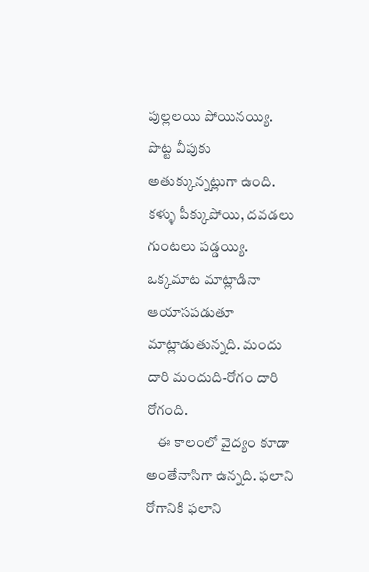పుల్లలయి పోయినయ్యి. పొట్ట వీపుకు అతుక్కున్నట్లుగా ఉంది. కళ్ళు పీక్కుపోయి, దవడలు గుంటలు పడ్డయ్యి. ఒక్కమాట మాట్లాడినా ఆయాసపడుతూ మాట్లాడుతున్నది. మందు దారి మందుది-రోగం దారి రోగంది.
    ఈ కాలంలో వైద్యం కూడా అంతేనాసిగా ఉన్నది. ఫలాని రోగానికి ఫలాని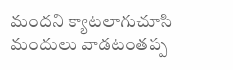మందని క్యాటలాగుచూసి మందులు వాడటంతప్ప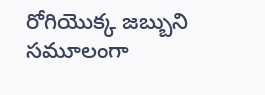రోగియొక్క జబ్బుని సమూలంగా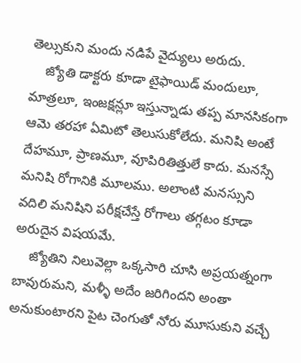తెల్సుకుని మందు నడిపే వైద్యులు అరుదు.
    జ్యోతి డాక్టరు కూడా టైఫాయిడ్ మందులూ, మాత్రలూ, ఇంజక్షన్లూ ఇస్తున్నాడు తప్ప మానసికంగా ఆమె తరహా ఏమిటో తెలుసుకోలేదు. మనిషి అంటే దేహమూ, ప్రాణమూ, వూపిరితిత్తులే కాదు. మనస్సే మనిషి రోగానికి మూలము. అలాంటి మనస్సుని వదిలి మనిషిని పరీక్షచేస్తే రోగాలు తగ్గటం కూడా అరుదైన విషయమే.
    జ్యోతిని నిలువెల్లా ఒక్కసారి చూసి అప్రయత్నంగా బావురుమని, మళ్ళీ అదేం జరిగిందని అంతా అనుకుంటారని పైట చెంగుతో నోరు మూసుకుని వచ్చే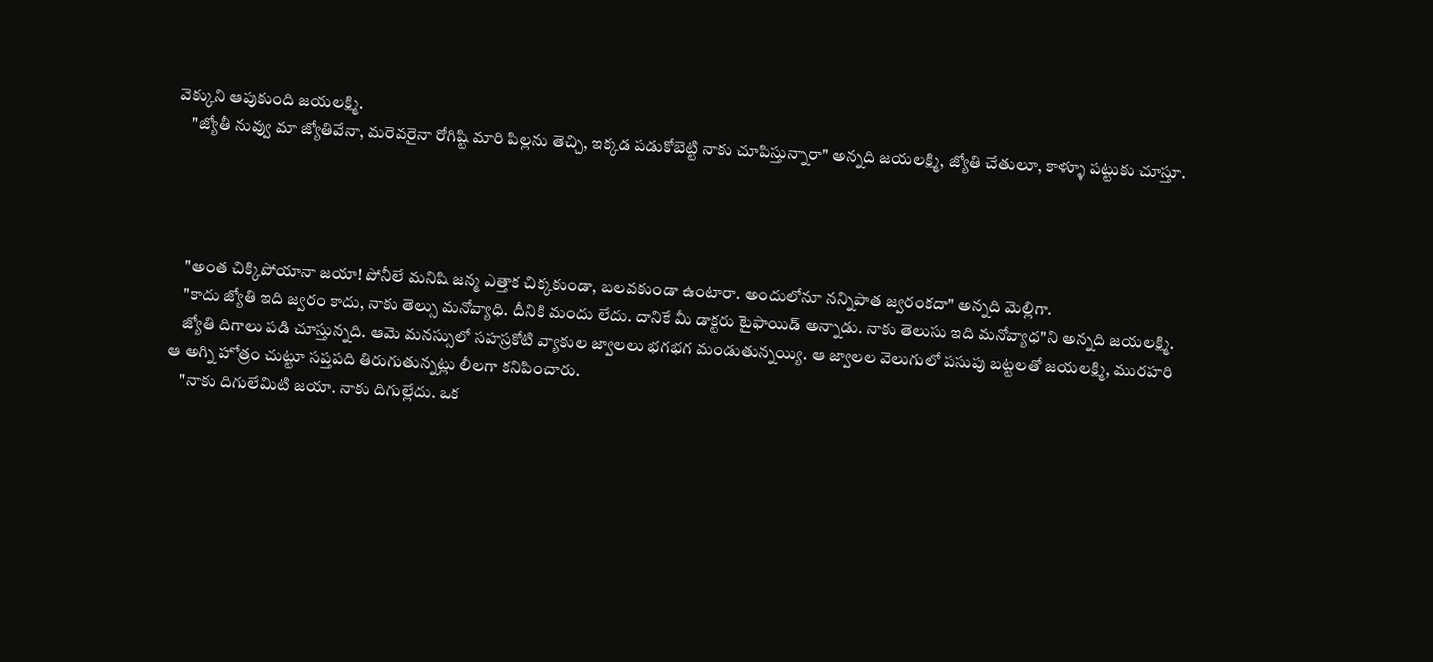వెక్కుని ఆపుకుంది జయలక్ష్మి.
    "జ్యోతీ నువ్వు మా జ్యోతివేనా, మరెవరైనా రోగిష్టి మారి పిల్లను తెచ్చి, ఇక్కడ పడుకోబెట్టి నాకు చూపిస్తున్నారా" అన్నది జయలక్ష్మి, జ్యోతి చేతులూ, కాళ్ళూ పట్టుకు చూస్తూ.




    "అంత చిక్కిపోయానా జయా! పోనీలే మనిషి జన్మ ఎత్తాక చిక్కకుండా, బలవకుండా ఉంటారా. అందులోనూ నన్నిపాత జ్వరంకదా" అన్నది మెల్లిగా.
    "కాదు జ్యోతి ఇది జ్వరం కాదు, నాకు తెల్సు మనోవ్యాధి. దీనికి మందు లేదు. దానికే మీ డాక్టరు టైఫాయిడ్ అన్నాడు. నాకు తెలుసు ఇది మనోవ్యాధ"ని అన్నది జయలక్ష్మి.
    జ్యోతి దిగాలు పడి చూస్తున్నది. ఆమె మనస్సులో సహస్రకోటి వ్యాకుల జ్వాలలు భగభగ మండుతున్నయ్యి. ఆ జ్వాలల వెలుగులో పసుపు బట్టలతో జయలక్ష్మి, మురహరి ఆ అగ్ని హోత్రం చుట్టూ సప్తపది తిరుగుతున్నట్లు లీలగా కనిపించారు.
    "నాకు దిగులేమిటి జయా. నాకు దిగుల్లేదు. ఒక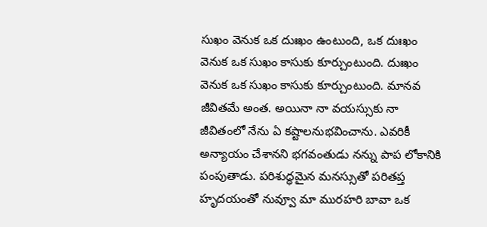సుఖం వెనుక ఒక దుఃఖం ఉంటుంది, ఒక దుఃఖం వెనుక ఒక సుఖం కాసుకు కూర్చుంటుంది. దుఃఖం వెనుక ఒక సుఖం కాసుకు కూర్చుంటుంది. మానవ జీవితమే అంత. అయినా నా వయస్సుకు నా జీవితంలో నేను ఏ కష్టాలనుభవించాను. ఎవరికీ అన్యాయం చేశానని భగవంతుడు నన్ను పాప లోకానికి పంపుతాడు. పరిశుద్ధమైన మనస్సుతో పరితప్త హృదయంతో నువ్వూ మా మురహరి బావా ఒక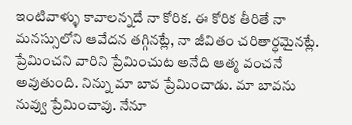ఇంటివాళ్ళు కావాలన్నదే నా కోరిక. ఈ కోరిక తీరితే నా మనస్సులోని ఆవేదన తగ్గినట్లే, నా జీవితం చరితార్ధమైనట్లే. ప్రేమించని వారిని ప్రేమించుట అనేది ఆత్మ వంచనే అవుతుంది. నిన్ను మా బావ ప్రేమించాడు. మా బావను నువ్వు ప్రేమించావు. నేనూ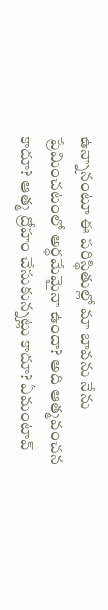ఉన్నానంటూ ఈ పరిస్థితుల్లో మా బావను నేను ప్రేమించటంలో అర్ధమేమైనా ఉందా? అది ఆత్మవంచన కాదూ? ఆత్మ ద్రోహం చేసుకున్నట్లు కాదూ? ఏమంటావ్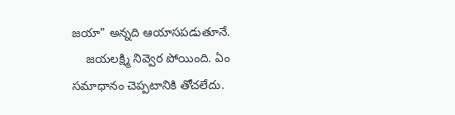జయా" అన్నది ఆయాసపడుతూనే.
    జయలక్ష్మి నివ్వెర పోయింది. ఏం సమాధానం చెప్పటానికి తోచలేదు.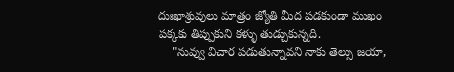దుఃఖాశ్రువులు మాత్రం జ్యోతి మీద పడకుండా ముఖం పక్కకు తిప్పుకుని కళ్ళు తుడ్చుకున్నది.
    "నువ్వు విచార పడుతున్నావని నాకు తెల్సు జయా,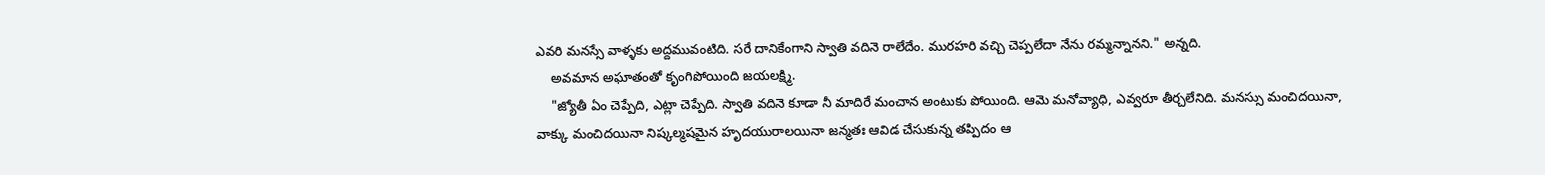ఎవరి మనస్సే వాళ్ళకు అద్దమువంటిది. సరే దానికేంగాని స్వాతి వదినె రాలేదేం. మురహరి వచ్చి చెప్పలేదా నేను రమ్మన్నానని." అన్నది.
    అవమాన అఘాతంతో కృంగిపోయింది జయలక్ష్మి.
    "జ్యోతీ ఏం చెప్పేది, ఎట్లా చెప్పేది. స్వాతి వదినె కూడా నీ మాదిరే మంచాన అంటుకు పోయింది. ఆమె మనోవ్యాధి, ఎవ్వరూ తీర్చలేనిది. మనస్సు మంచిదయినా, వాక్కు మంచిదయినా నిష్కల్మషమైన హృదయురాలయినా జన్మతః ఆవిడ చేసుకున్న తప్పిదం ఆ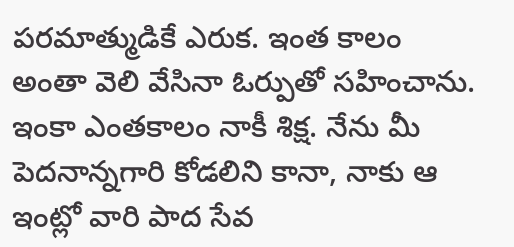పరమాత్ముడికే ఎరుక. ఇంత కాలం అంతా వెలి వేసినా ఓర్పుతో సహించాను. ఇంకా ఎంతకాలం నాకీ శిక్ష. నేను మీ పెదనాన్నగారి కోడలిని కానా, నాకు ఆ ఇంట్లో వారి పాద సేవ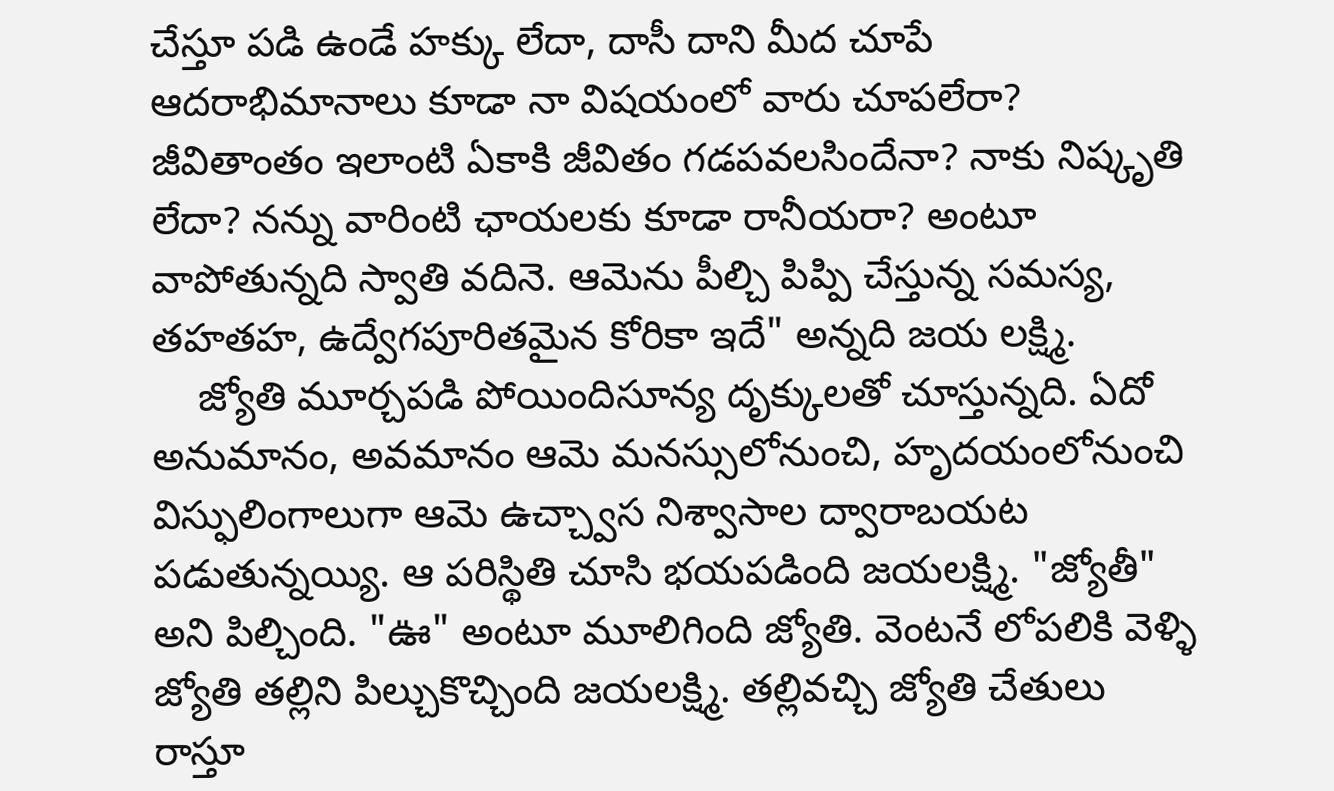చేస్తూ పడి ఉండే హక్కు లేదా, దాసీ దాని మీద చూపే ఆదరాభిమానాలు కూడా నా విషయంలో వారు చూపలేరా? జీవితాంతం ఇలాంటి ఏకాకి జీవితం గడపవలసిందేనా? నాకు నిష్కృతి లేదా? నన్ను వారింటి ఛాయలకు కూడా రానీయరా? అంటూ వాపోతున్నది స్వాతి వదినె. ఆమెను పీల్చి పిప్పి చేస్తున్న సమస్య, తహతహ, ఉద్వేగపూరితమైన కోరికా ఇదే" అన్నది జయ లక్ష్మి.
    జ్యోతి మూర్చపడి పోయిందిసూన్య దృక్కులతో చూస్తున్నది. ఏదో అనుమానం, అవమానం ఆమె మనస్సులోనుంచి, హృదయంలోనుంచి విస్ఫులింగాలుగా ఆమె ఉచ్చ్వాస నిశ్వాసాల ద్వారాబయట పడుతున్నయ్యి. ఆ పరిస్థితి చూసి భయపడింది జయలక్ష్మి. "జ్యోతీ" అని పిల్చింది. "ఊ" అంటూ మూలిగింది జ్యోతి. వెంటనే లోపలికి వెళ్ళి జ్యోతి తల్లిని పిల్చుకొచ్చింది జయలక్ష్మి. తల్లివచ్చి జ్యోతి చేతులు రాస్తూ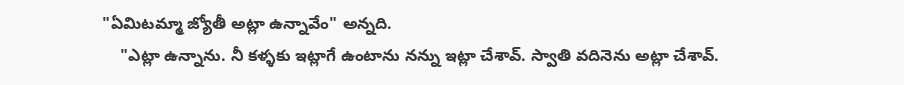"ఏమిటమ్మా జ్యోతీ అట్లా ఉన్నావేం" అన్నది.
    "ఎట్లా ఉన్నాను. నీ కళ్ళకు ఇట్లాగే ఉంటాను నన్ను ఇట్లా చేశావ్. స్వాతి వదినెను అట్లా చేశావ్.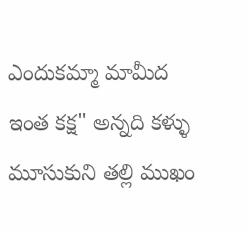ఎందుకమ్మా మామీద ఇంత కక్ష" అన్నది కళ్ళు మూసుకుని తల్లి ముఖం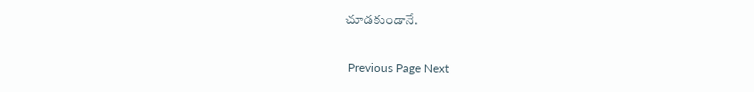చూడకుండానే.


 Previous Page Next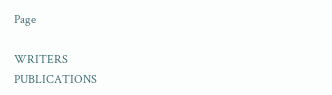Page

WRITERS
PUBLICATIONS